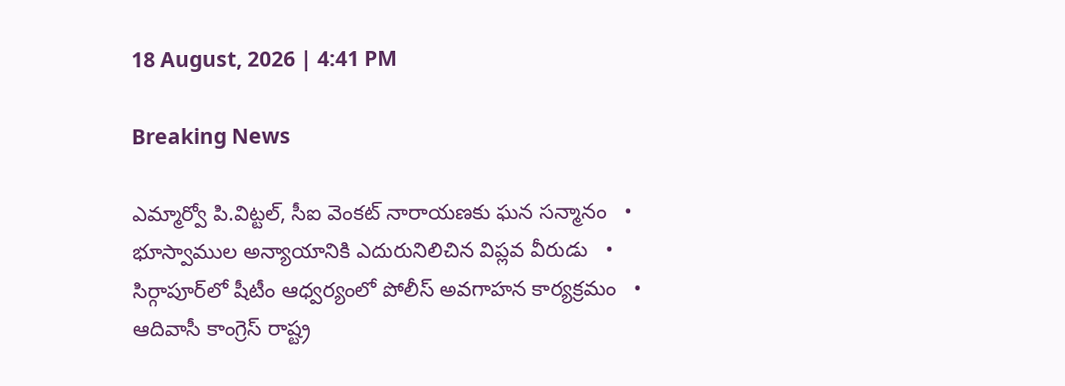18 August, 2026 | 4:41 PM

Breaking News

ఎమ్మార్వో పి.విట్టల్, సీఐ వెంకట్ నారాయణకు ఘన సన్మానం   •   భూస్వాముల అన్యాయానికి ఎదురునిలిచిన విప్లవ వీరుడు   •   సిర్గాపూర్‌లో షీటీం ఆధ్వర్యంలో పోలీస్ అవగాహన కార్యక్రమం   •   ఆదివాసీ కాంగ్రెస్ రాష్ట్ర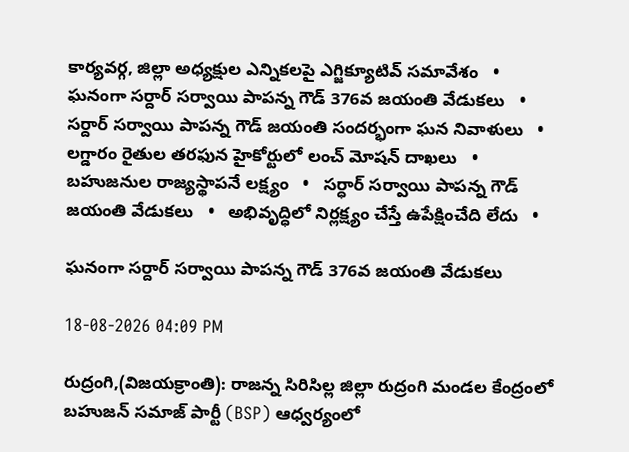కార్యవర్గ, జిల్లా అధ్యక్షుల ఎన్నికలపై ఎగ్జిక్యూటివ్ సమావేశం   •   ఘనంగా సర్దార్ సర్వాయి పాపన్న గౌడ్ 376వ జయంతి వేడుకలు   •   సర్దార్ సర్వాయి పాపన్న గౌడ్ జయంతి సందర్భంగా ఘన నివాళులు   •   లగ్డారం రైతుల తరఫున హైకోర్టులో లంచ్ మోషన్ దాఖలు   •   బహుజనుల రాజ్యస్థాపనే లక్ష్యం   •   సర్ధార్ సర్వాయి పాపన్న గౌడ్ జయంతి వేడుకలు   •   అభివృద్ధిలో నిర్లక్ష్యం చేస్తే ఉపేక్షించేది లేదు   •

ఘనంగా సర్దార్ సర్వాయి పాపన్న గౌడ్ 376వ జయంతి వేడుకలు

18-08-2026 04:09 PM

రుద్రంగి,(విజయక్రాంతి): రాజన్న సిరిసిల్ల జిల్లా రుద్రంగి మండల కేంద్రంలో బహుజన్ సమాజ్ పార్టీ (BSP) ఆధ్వర్యంలో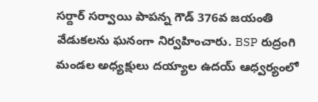సర్దార్ సర్వాయి పాపన్న గౌడ్ 376వ జయంతి వేడుకలను ఘనంగా నిర్వహించారు. BSP రుద్రంగి మండల అధ్యక్షులు దయ్యాల ఉదయ్ ఆధ్వర్యంలో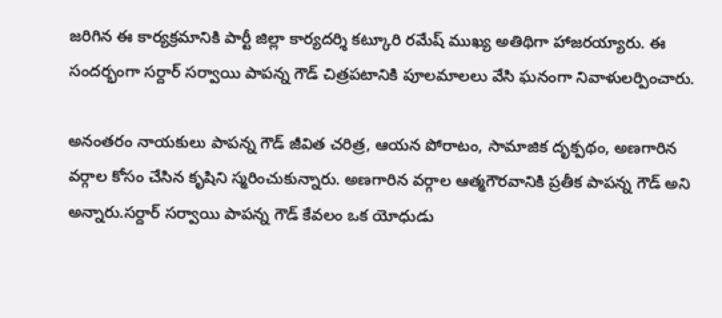జరిగిన ఈ కార్యక్రమానికి పార్టీ జిల్లా కార్యదర్శి కట్కూరి రమేష్ ముఖ్య అతిథిగా హాజరయ్యారు. ఈ సందర్భంగా సర్దార్ సర్వాయి పాపన్న గౌడ్ చిత్రపటానికి పూలమాలలు వేసి ఘనంగా నివాళులర్పించారు.

అనంతరం నాయకులు పాపన్న గౌడ్ జీవిత చరిత్ర, ఆయన పోరాటం, సామాజిక దృక్పథం, అణగారిన వర్గాల కోసం చేసిన కృషిని స్మరించుకున్నారు. అణగారిన వర్గాల ఆత్మగౌరవానికి ప్రతీక పాపన్న గౌడ్ అని అన్నారు.సర్దార్ సర్వాయి పాపన్న గౌడ్ కేవలం ఒక యోధుడు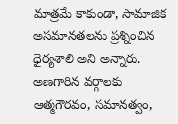మాత్రమే కాకుండా, సామాజిక అసమానతలను ప్రశ్నించిన ధైర్యశాలి అని అన్నారు. అణగారిన వర్గాలకు ఆత్మగౌరవం, సమానత్వం,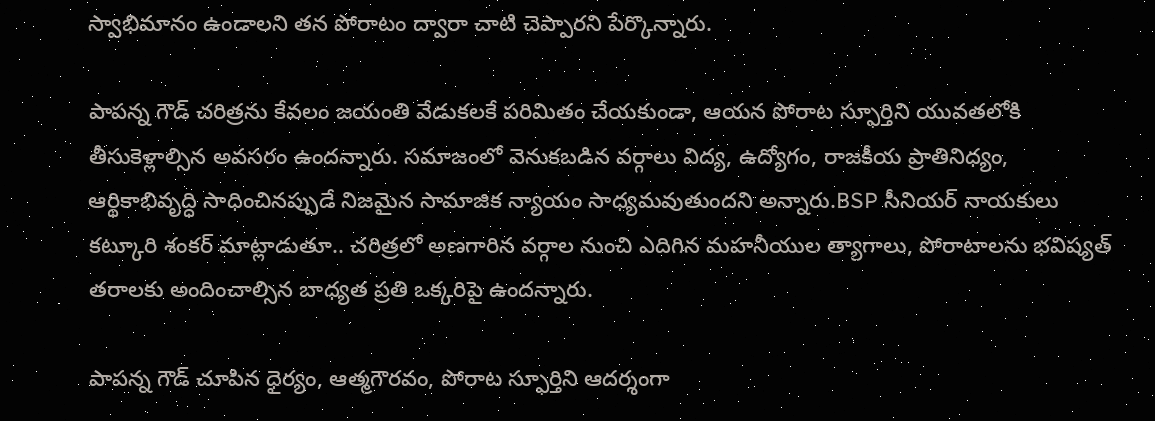స్వాభిమానం ఉండాలని తన పోరాటం ద్వారా చాటి చెప్పారని పేర్కొన్నారు.

పాపన్న గౌడ్ చరిత్రను కేవలం జయంతి వేడుకలకే పరిమితం చేయకుండా, ఆయన పోరాట స్ఫూర్తిని యువతలోకి తీసుకెళ్లాల్సిన అవసరం ఉందన్నారు. సమాజంలో వెనుకబడిన వర్గాలు విద్య, ఉద్యోగం, రాజకీయ ప్రాతినిధ్యం, ఆర్థికాభివృద్ధి సాధించినప్పుడే నిజమైన సామాజిక న్యాయం సాధ్యమవుతుందని అన్నారు.BSP సీనియర్ నాయకులు కట్కూరి శంకర్ మాట్లాడుతూ.. చరిత్రలో అణగారిన వర్గాల నుంచి ఎదిగిన మహనీయుల త్యాగాలు, పోరాటాలను భవిష్యత్ తరాలకు అందించాల్సిన బాధ్యత ప్రతి ఒక్కరిపై ఉందన్నారు.

పాపన్న గౌడ్ చూపిన ధైర్యం, ఆత్మగౌరవం, పోరాట స్ఫూర్తిని ఆదర్శంగా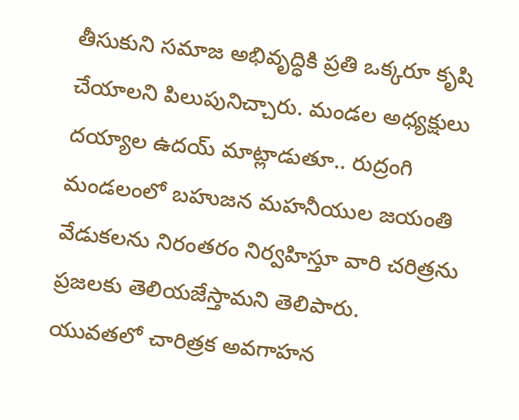తీసుకుని సమాజ అభివృద్ధికి ప్రతి ఒక్కరూ కృషి చేయాలని పిలుపునిచ్చారు. మండల అధ్యక్షులు దయ్యాల ఉదయ్ మాట్లాడుతూ.. రుద్రంగి మండలంలో బహుజన మహనీయుల జయంతి వేడుకలను నిరంతరం నిర్వహిస్తూ వారి చరిత్రను ప్రజలకు తెలియజేస్తామని తెలిపారు. యువతలో చారిత్రక అవగాహన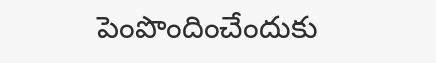పెంపొందించేందుకు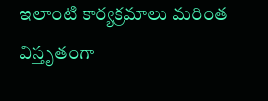ఇలాంటి కార్యక్రమాలు మరింత విస్తృతంగా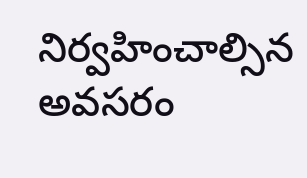నిర్వహించాల్సిన అవసరం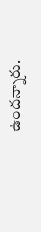ఉందన్నారు.